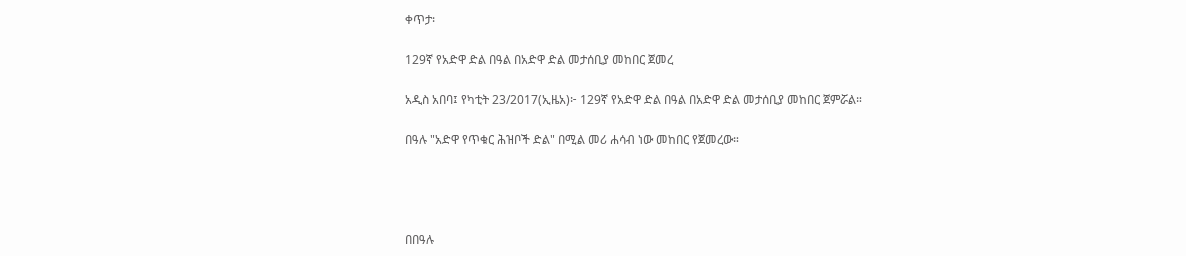ቀጥታ፡

129ኛ የአድዋ ድል በዓል በአድዋ ድል መታሰቢያ መከበር ጀመረ

አዲስ አበባ፤ የካቲት 23/2017(ኢዜአ)፦ 129ኛ የአድዋ ድል በዓል በአድዋ ድል መታሰቢያ መከበር ጀምሯል።

በዓሉ "አድዋ የጥቁር ሕዝቦች ድል" በሚል መሪ ሐሳብ ነው መከበር የጀመረው።




በበዓሉ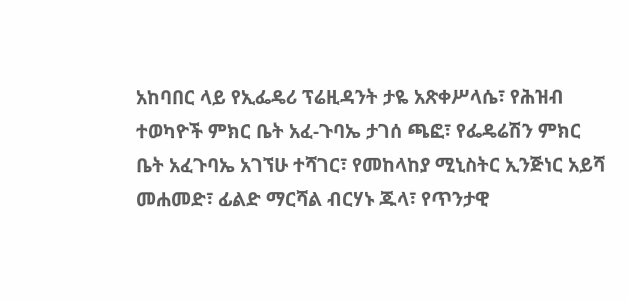አከባበር ላይ የኢፌዴሪ ፕሬዚዳንት ታዬ አጽቀሥላሴ፣ የሕዝብ ተወካዮች ምክር ቤት አፈ-ጉባኤ ታገሰ ጫፎ፣ የፌዴሬሽን ምክር ቤት አፈጉባኤ አገኘሁ ተሻገር፣ የመከላከያ ሚኒስትር ኢንጅነር አይሻ መሐመድ፣ ፊልድ ማርሻል ብርሃኑ ጁላ፣ የጥንታዊ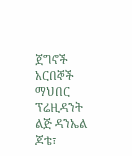ጀግኖች አርበኞች ማህበር ፕሬዚዳንት ልጅ ዳንኤል ጆቴ፣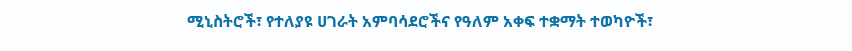ሚኒስትሮች፣ የተለያዩ ሀገራት አምባሳደሮችና የዓለም አቀፍ ተቋማት ተወካዮች፣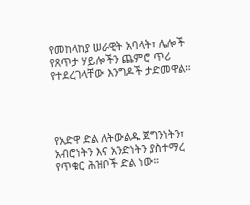የመከላከያ ሠራዊት አባላት፣ ሌሎች የጸጥታ ሃይሎችን ጨምሮ ጥሪ የተደረገላቸው እንግዶች ታድመዋል።




የአድዋ ድል ለትውልዱ ጀግንነትን፣ አብሮነትን እና አንድነትን ያስተማረ የጥቁር ሕዝቦች ድል ነው።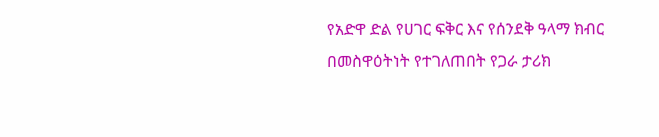የአድዋ ድል የሀገር ፍቅር እና የሰንደቅ ዓላማ ክብር በመስዋዕትነት የተገለጠበት የጋራ ታሪክ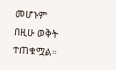መሆኑም በዚሁ ወቅት ተጠቁሟል።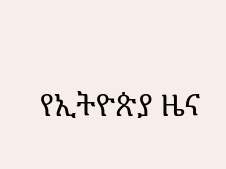የኢትዮጵያ ዜና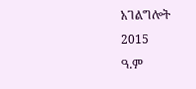አገልግሎት
2015
ዓ.ም